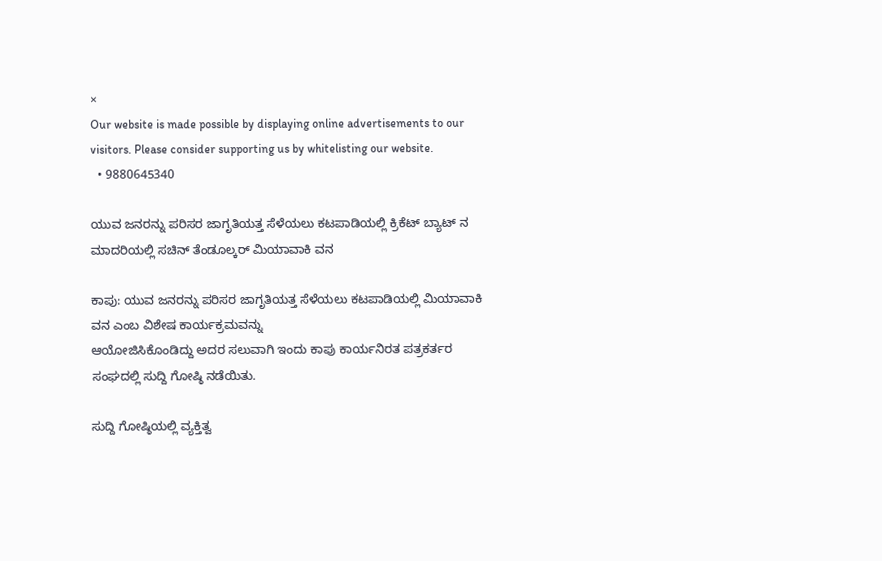×
Our website is made possible by displaying online advertisements to our visitors. Please consider supporting us by whitelisting our website.
  • 9880645340

ಯುವ ಜನರನ್ನು ಪರಿಸರ ಜಾಗೃತಿಯತ್ತ ಸೆಳೆಯಲು ಕಟಪಾಡಿಯಲ್ಲಿ ಕ್ರಿಕೆಟ್ ಬ್ಯಾಟ್ ನ ಮಾದರಿಯಲ್ಲಿ ಸಚಿನ್ ತೆಂಡೂಲ್ಕರ್ ಮಿಯಾವಾಕಿ ವನ

ಕಾಪು: ಯುವ ಜನರನ್ನು ಪರಿಸರ ಜಾಗೃತಿಯತ್ತ ಸೆಳೆಯಲು ಕಟಪಾಡಿಯಲ್ಲಿ ಮಿಯಾವಾಕಿ ವನ ಎಂಬ ವಿಶೇಷ ಕಾರ್ಯಕ್ರಮವನ್ನು
ಆಯೋಜಿಸಿಕೊಂಡಿದ್ದು ಅದರ ಸಲುವಾಗಿ ಇಂದು ಕಾಪು ಕಾರ್ಯನಿರತ ಪತ್ರಕರ್ತರ ಸಂಘದಲ್ಲಿ ಸುದ್ದಿ ಗೋಷ್ಠಿ ನಡೆಯಿತು.

ಸುದ್ದಿ ಗೋಷ್ಠಿಯಲ್ಲಿ ವ್ಯಕ್ತಿತ್ವ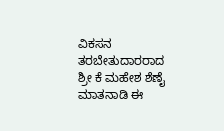ವಿಕಸನ ತರಬೇತುದಾರರಾದ ಶ್ರೀ ಕೆ ಮಹೇಶ ಶೆಣೈ ಮಾತನಾಡಿ ಈ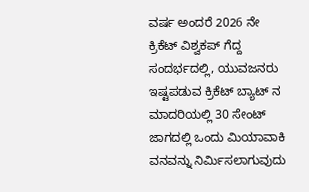ವರ್ಷ ಅಂದರೆ 2026 ನೇ ಕ್ರಿಕೆಟ್ ವಿಶ್ವಕಪ್ ಗೆದ್ದ ಸಂದರ್ಭದಲ್ಲಿ, ಯುವಜನರು ಇಷ್ಟಪಡುವ ಕ್ರಿಕೆಟ್ ಬ್ಯಾಟ್ ನ ಮಾದರಿಯಲ್ಲಿ 30 ಸೇಂಟ್ ಜಾಗದಲ್ಲಿ ಒಂದು ಮಿಯಾವಾಕಿ ವನವನ್ನು ನಿರ್ಮಿಸಲಾಗುವುದು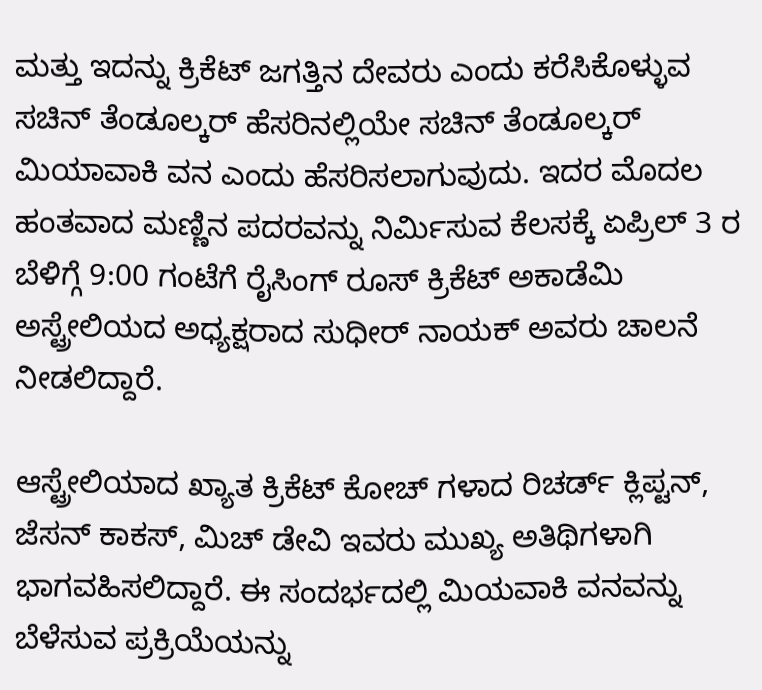ಮತ್ತು ಇದನ್ನು ಕ್ರಿಕೆಟ್ ಜಗತ್ತಿನ ದೇವರು ಎಂದು ಕರೆಸಿಕೊಳ್ಳುವ ಸಚಿನ್ ತೆಂಡೂಲ್ಕರ್ ಹೆಸರಿನಲ್ಲಿಯೇ ಸಚಿನ್ ತೆಂಡೂಲ್ಕರ್ ಮಿಯಾವಾಕಿ ವನ ಎಂದು ಹೆಸರಿಸಲಾಗುವುದು. ಇದರ ಮೊದಲ ಹಂತವಾದ ಮಣ್ಣಿನ ಪದರವನ್ನು ನಿರ್ಮಿಸುವ ಕೆಲಸಕ್ಕೆ ಏಪ್ರಿಲ್ 3 ರ ಬೆಳಿಗ್ಗೆ 9:00 ಗಂಟೆಗೆ ರೈಸಿಂಗ್ ರೂಸ್ ಕ್ರಿಕೆಟ್ ಅಕಾಡೆಮಿ ಅಸ್ಟ್ರೇಲಿಯದ ಅಧ್ಯಕ್ಷರಾದ ಸುಧೀ‌ರ್ ನಾಯಕ್ ಅವರು ಚಾಲನೆ ನೀಡಲಿದ್ದಾರೆ.

ಆಸ್ಟ್ರೇಲಿಯಾದ ಖ್ಯಾತ ಕ್ರಿಕೆಟ್ ಕೋಚ್ ಗಳಾದ ರಿಚರ್ಡ್ ಕ್ಲಿಪ್ಟನ್, ಜೆಸನ್ ಕಾಕಸ್, ಮಿಚ್ ಡೇವಿ ಇವರು ಮುಖ್ಯ ಅತಿಥಿಗಳಾಗಿ ಭಾಗವಹಿಸಲಿದ್ದಾರೆ. ಈ ಸಂದರ್ಭದಲ್ಲಿ ಮಿಯವಾಕಿ ವನವನ್ನು ಬೆಳೆಸುವ ಪ್ರಕ್ರಿಯೆಯನ್ನು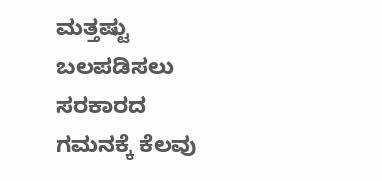ಮತ್ತಷ್ಟು ಬಲಪಡಿಸಲು ಸರಕಾರದ ಗಮನಕ್ಕೆ ಕೆಲವು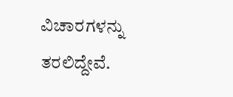ವಿಚಾರಗಳನ್ನು ತರಲಿದ್ದೇವೆ.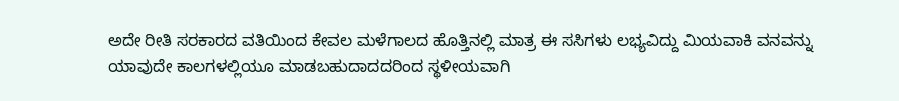ಅದೇ ರೀತಿ ಸರಕಾರದ ವತಿಯಿಂದ ಕೇವಲ ಮಳೆಗಾಲದ ಹೊತ್ತಿನಲ್ಲಿ ಮಾತ್ರ ಈ ಸಸಿಗಳು ಲಭ್ಯವಿದ್ದು ಮಿಯವಾಕಿ ವನವನ್ನು ಯಾವುದೇ ಕಾಲಗಳಲ್ಲಿಯೂ ಮಾಡಬಹುದಾದದರಿಂದ ಸ್ಥಳೀಯವಾಗಿ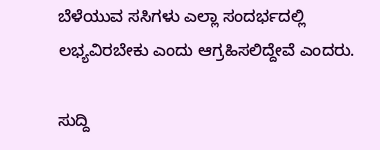ಬೆಳೆಯುವ ಸಸಿಗಳು ಎಲ್ಲಾ ಸಂದರ್ಭದಲ್ಲಿ ಲಭ್ಯವಿರಬೇಕು ಎಂದು ಆಗ್ರಹಿಸಲಿದ್ದೇವೆ ಎಂದರು.

ಸುದ್ದಿ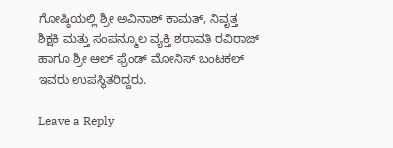ಗೋಷ್ಠಿಯಲ್ಲಿ ಶ್ರೀ ಅವಿನಾಶ್ ಕಾಮತ್, ನಿವೃತ್ತ ಶಿಕ್ಷಕಿ ಮತ್ತು ಸಂಪನ್ಮೂಲ ವ್ಯಕ್ತಿ ಶರಾವತಿ ರವಿರಾಜ್ ಹಾಗೂ ಶ್ರೀ ಆಲ್ ಫ್ರೆಂಡ್ ಮೋನಿಸ್ ಬಂಟಕಲ್ ಇವರು ಉಪಸ್ಥಿತರಿದ್ದರು.

Leave a Reply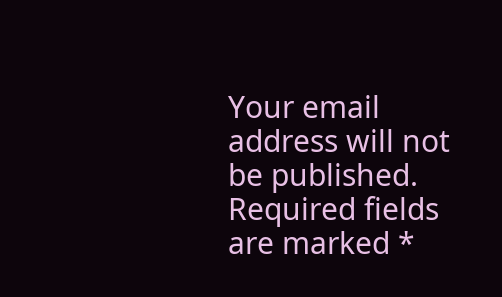Your email address will not be published. Required fields are marked *